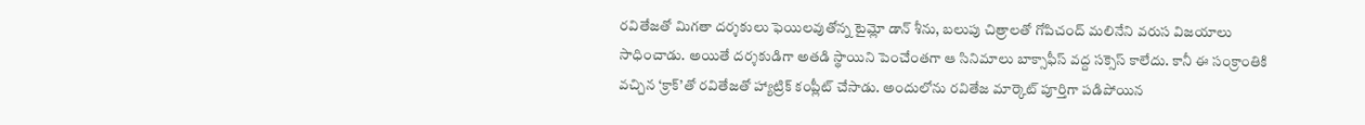రవితేజతో మిగతా దర్శకులు ఫెయిలవుతోన్న టైమ్లో డాన్ శీను, బలుపు చిత్రాలతో గోపిచంద్ మలినేని వరుస విజయాలు సాధించాడు. అయితే దర్శకుడిగా అతడి స్థాయిని పెంచేంతగా ఆ సినిమాలు బాక్సాఫీస్ వద్ద సక్సెస్ కాలేదు. కానీ ఈ సంక్రాంతికి వచ్చిన ‘క్రాక్’తో రవితేజతో హ్యాట్రిక్ కంప్లీట్ చేసాడు. అందులోను రవితేజ మార్కెట్ పూర్తిగా పడిపోయిన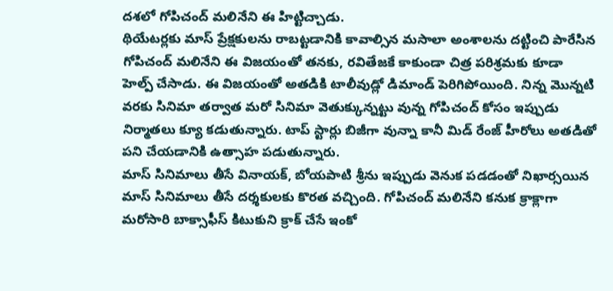దశలో గోపిచంద్ మలినేని ఈ హిట్టిచ్చాడు.
థియేటర్లకు మాస్ ప్రేక్షకులను రాబట్టడానికి కావాల్సిన మసాలా అంశాలను దట్టించి పారేసిన గోపిచంద్ మలినేని ఈ విజయంతో తనకు, రవితేజకే కాకుండా చిత్ర పరిశ్రమకు కూడా హెల్ప్ చేసాడు. ఈ విజయంతో అతడికి టాలీవుడ్లో డిమాండ్ పెరిగిపోయింది. నిన్న మొన్నటి వరకు సినిమా తర్వాత మరో సినిమా వెతుక్కున్నట్టు వున్న గోపిచంద్ కోసం ఇప్పుడు నిర్మాతలు క్యూ కడుతున్నారు. టాప్ స్టార్లు బిజీగా వున్నా కానీ మిడ్ రేంజ్ హీరోలు అతడితో పని చేయడానికి ఉత్సాహ పడుతున్నారు.
మాస్ సినిమాలు తీసే వినాయక్, బోయపాటి శ్రీను ఇప్పుడు వెనుక పడడంతో నిఖార్సయిన మాస్ సినిమాలు తీసే దర్శకులకు కొరత వచ్చింది. గోపిచంద్ మలినేని కనుక క్రాక్లాగా మరోసారి బాక్సాఫీస్ కిటుకుని క్రాక్ చేసే ఇంకో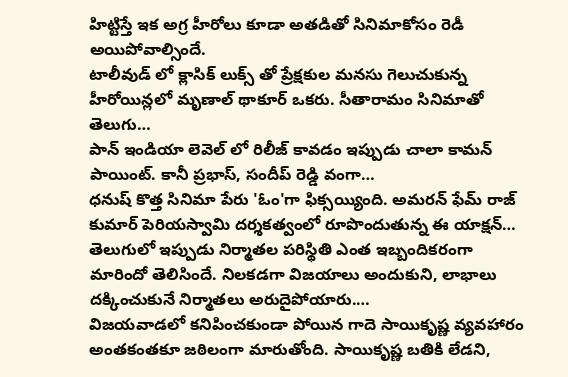హిట్టిస్తే ఇక అగ్ర హీరోలు కూడా అతడితో సినిమాకోసం రెడీ అయిపోవాల్సిందే.
టాలీవుడ్ లో క్లాసిక్ లుక్స్ తో ప్రేక్షకుల మనసు గెలుచుకున్న హీరోయిన్లలో మృణాల్ థాకూర్ ఒకరు. సీతారామం సినిమాతో తెలుగు…
పాన్ ఇండియా లెవెల్ లో రిలీజ్ కావడం ఇప్పుడు చాలా కామన్ పాయింట్. కానీ ప్రభాస్, సందీప్ రెడ్డి వంగా…
ధనుష్ కొత్త సినిమా పేరు 'ఓం'గా ఫిక్సయ్యింది. అమరన్ ఫేమ్ రాజ్ కుమార్ పెరియస్వామి దర్శకత్వంలో రూపొందుతున్న ఈ యాక్షన్…
తెలుగులో ఇప్పుడు నిర్మాతల పరిస్థితి ఎంత ఇబ్బందికరంగా మారిందో తెలిసిందే. నిలకడగా విజయాలు అందుకుని, లాభాలు దక్కించుకునే నిర్మాతలు అరుదైపోయారు.…
విజయవాడలో కనిపించకుండా పోయిన గాదె సాయికృష్ణ వ్యవహారం అంతకంతకూ జఠిలంగా మారుతోంది. సాయికృష్ణ బతికి లేడని,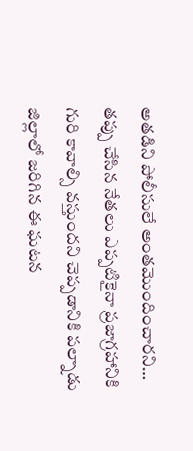అతడిని పోలీసులే అంతమొందించారని…
తప్పు చేసిన నేతలు ఎప్పటికైనా ప్రజాగ్రహానికి గురి కావాల్సి వస్తుందని చెప్పడానికి పల్నాడు జిల్లాలో జరిగిన ఈ ఘటన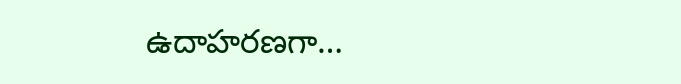ఉదాహరణగా…